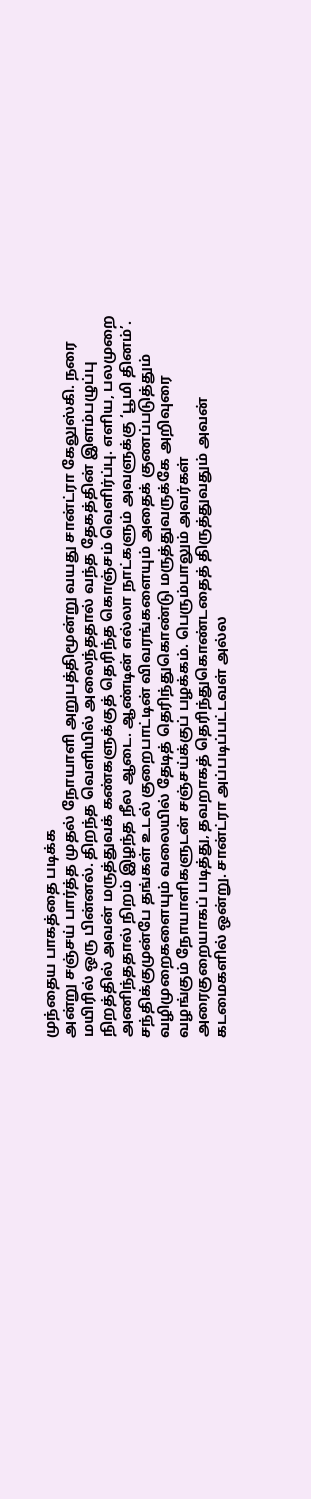முந்தைய பாகத்தை படிக்க
அன்று சஞ்சய் பார்த்த முதல் நோயாளி அறுபத்திமூன்று வயது சான்ட்ரா கேலுஸ்கி. நரை மயிரில் ஒரு பின்னல். திறந்த வெளியில் அலைந்ததால் வந்த தேகத்தின் இளம்பழுப்பு நிறத்தில் அவன் மருத்துவக் கண்களுக்குத் தெரிந்த கொஞ்சம் வெளிர்ப்பு. எளிய, பலமுறை அணிந்ததால் நிறம் இழந்த நீல ஆடை. ஆண்டின் எல்லா நாட்களும் அவளுக்கு ‘பூமி தினம்’.
சந்திக்குமுன்பே தங்கள் உடல் குறைபாட்டின் விவரங்களையும் அதைக் குணப்படுத்தும் வழிமுறைகளையும் வலையில் தேடித் தெரிந்துகொண்டு மருத்துவருக்கே அறிவுரை வழங்கும் நோயாளிகளுடன் சஞ்சய்க்குப் பழக்கம். பெரும்பாலும் அவர்கள் அரைகுறையாகப் படித்து, தவறாகத் தெரிந்துகொண்டதைத் திருத்துவதும் அவன் கடமைகளில் ஒன்று. சான்ட்ரா அப்படிப்பட்டவள் அல்ல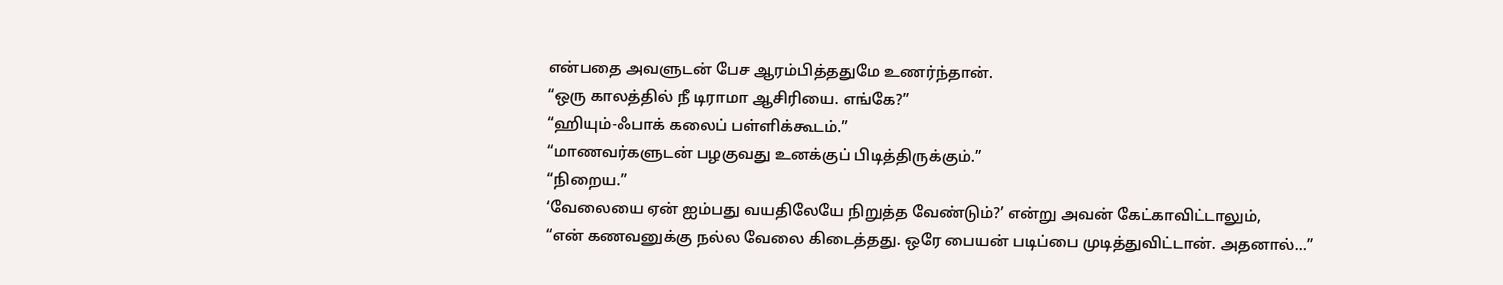என்பதை அவளுடன் பேச ஆரம்பித்ததுமே உணர்ந்தான்.
“ஒரு காலத்தில் நீ டிராமா ஆசிரியை. எங்கே?”
“ஹியும்-ஃபாக் கலைப் பள்ளிக்கூடம்.”
“மாணவர்களுடன் பழகுவது உனக்குப் பிடித்திருக்கும்.”
“நிறைய.”
‘வேலையை ஏன் ஐம்பது வயதிலேயே நிறுத்த வேண்டும்?’ என்று அவன் கேட்காவிட்டாலும்,
“என் கணவனுக்கு நல்ல வேலை கிடைத்தது. ஒரே பையன் படிப்பை முடித்துவிட்டான். அதனால்…”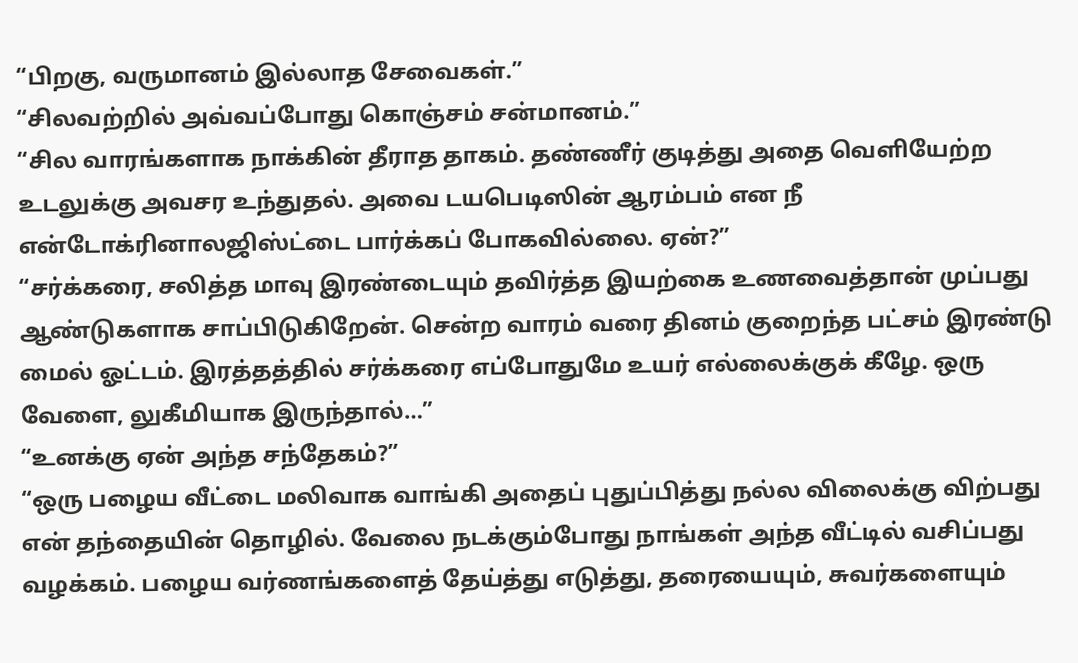“பிறகு, வருமானம் இல்லாத சேவைகள்.”
“சிலவற்றில் அவ்வப்போது கொஞ்சம் சன்மானம்.”
“சில வாரங்களாக நாக்கின் தீராத தாகம். தண்ணீர் குடித்து அதை வெளியேற்ற உடலுக்கு அவசர உந்துதல். அவை டயபெடிஸின் ஆரம்பம் என நீ என்டோக்ரினாலஜிஸ்ட்டை பார்க்கப் போகவில்லை. ஏன்?”
“சர்க்கரை, சலித்த மாவு இரண்டையும் தவிர்த்த இயற்கை உணவைத்தான் முப்பது ஆண்டுகளாக சாப்பிடுகிறேன். சென்ற வாரம் வரை தினம் குறைந்த பட்சம் இரண்டு மைல் ஓட்டம். இரத்தத்தில் சர்க்கரை எப்போதுமே உயர் எல்லைக்குக் கீழே. ஒரு வேளை, லுகீமியாக இருந்தால்…”
“உனக்கு ஏன் அந்த சந்தேகம்?”
“ஒரு பழைய வீட்டை மலிவாக வாங்கி அதைப் புதுப்பித்து நல்ல விலைக்கு விற்பது என் தந்தையின் தொழில். வேலை நடக்கும்போது நாங்கள் அந்த வீட்டில் வசிப்பது வழக்கம். பழைய வர்ணங்களைத் தேய்த்து எடுத்து, தரையையும், சுவர்களையும்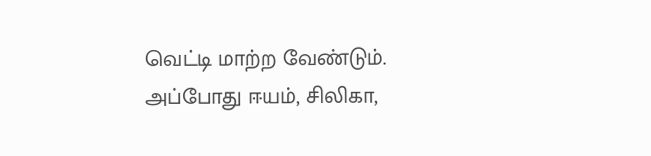வெட்டி மாற்ற வேண்டும். அப்போது ஈயம், சிலிகா,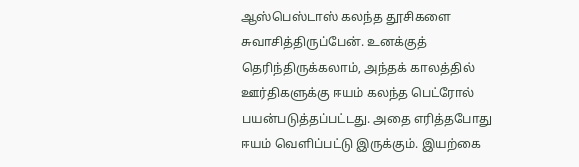ஆஸ்பெஸ்டாஸ் கலந்த தூசிகளை சுவாசித்திருப்பேன். உனக்குத் தெரிந்திருக்கலாம், அந்தக் காலத்தில் ஊர்திகளுக்கு ஈயம் கலந்த பெட்ரோல் பயன்படுத்தப்பட்டது. அதை எரித்தபோது ஈயம் வெளிப்பட்டு இருக்கும். இயற்கை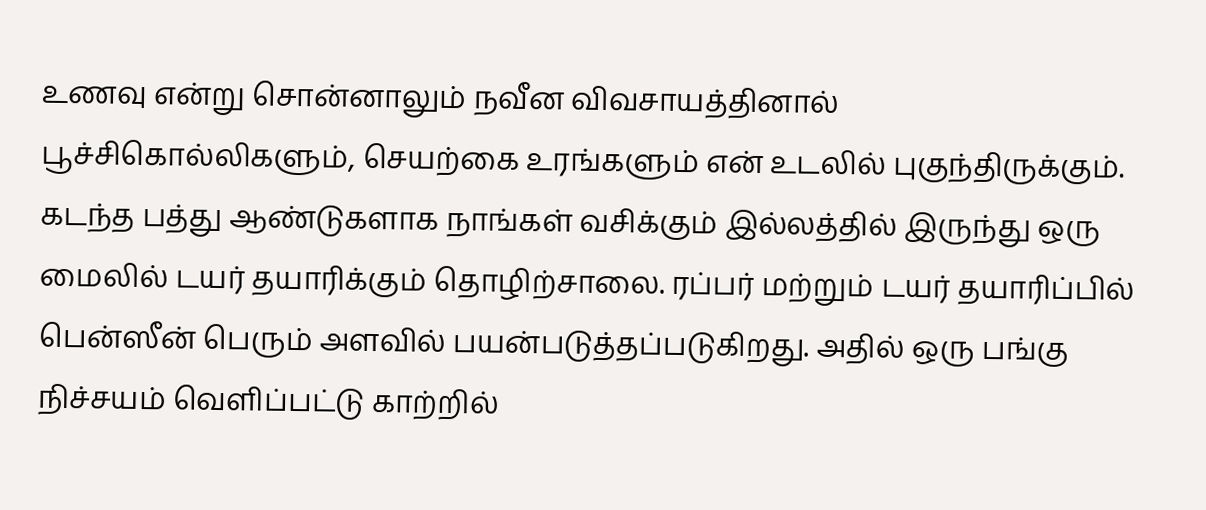உணவு என்று சொன்னாலும் நவீன விவசாயத்தினால் பூச்சிகொல்லிகளும், செயற்கை உரங்களும் என் உடலில் புகுந்திருக்கும். கடந்த பத்து ஆண்டுகளாக நாங்கள் வசிக்கும் இல்லத்தில் இருந்து ஒரு மைலில் டயர் தயாரிக்கும் தொழிற்சாலை. ரப்பர் மற்றும் டயர் தயாரிப்பில் பென்ஸீன் பெரும் அளவில் பயன்படுத்தப்படுகிறது. அதில் ஒரு பங்கு நிச்சயம் வெளிப்பட்டு காற்றில்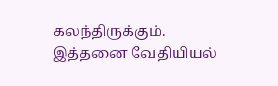கலந்திருக்கும். இத்தனை வேதியியல்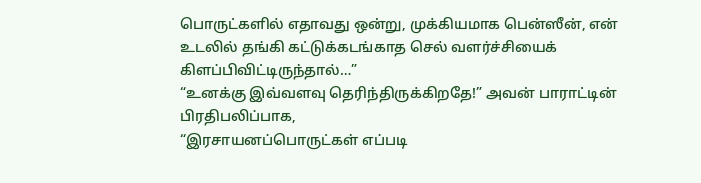பொருட்களில் எதாவது ஒன்று, முக்கியமாக பென்ஸீன், என் உடலில் தங்கி கட்டுக்கடங்காத செல் வளர்ச்சியைக் கிளப்பிவிட்டிருந்தால்…”
“உனக்கு இவ்வளவு தெரிந்திருக்கிறதே!” அவன் பாராட்டின் பிரதிபலிப்பாக,
“இரசாயனப்பொருட்கள் எப்படி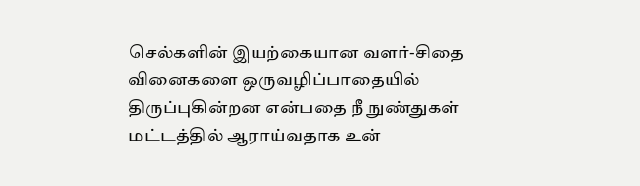செல்களின் இயற்கையான வளர்-சிதை வினைகளை ஒருவழிப்பாதையில் திருப்புகின்றன என்பதை நீ நுண்துகள் மட்டத்தில் ஆராய்வதாக உன்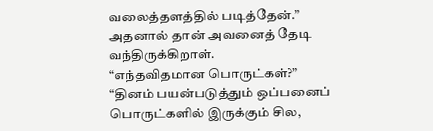வலைத்தளத்தில் படித்தேன்.”
அதனால் தான் அவனைத் தேடி வந்திருக்கிறாள்.
“எந்தவிதமான பொருட்கள்?”
“தினம் பயன்படுத்தும் ஒப்பனைப் பொருட்களில் இருக்கும் சில,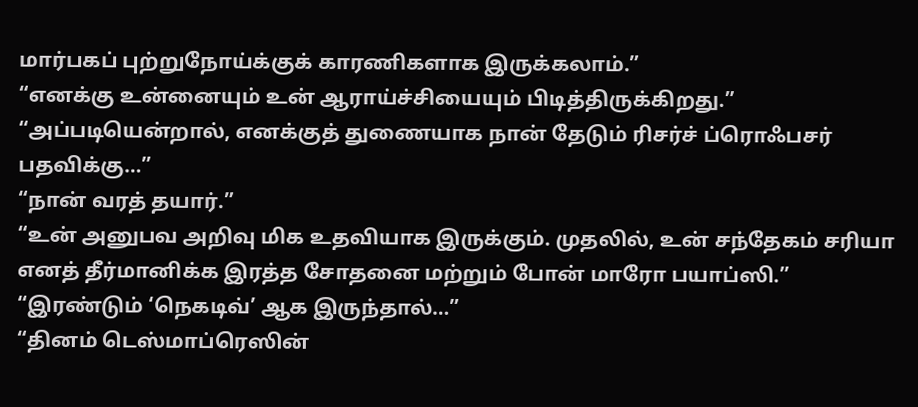மார்பகப் புற்றுநோய்க்குக் காரணிகளாக இருக்கலாம்.”
“எனக்கு உன்னையும் உன் ஆராய்ச்சியையும் பிடித்திருக்கிறது.”
“அப்படியென்றால், எனக்குத் துணையாக நான் தேடும் ரிசர்ச் ப்ரொஃபசர் பதவிக்கு…”
“நான் வரத் தயார்.”
“உன் அனுபவ அறிவு மிக உதவியாக இருக்கும். முதலில், உன் சந்தேகம் சரியா எனத் தீர்மானிக்க இரத்த சோதனை மற்றும் போன் மாரோ பயாப்ஸி.”
“இரண்டும் ‘நெகடிவ்’ ஆக இருந்தால்…”
“தினம் டெஸ்மாப்ரெஸின்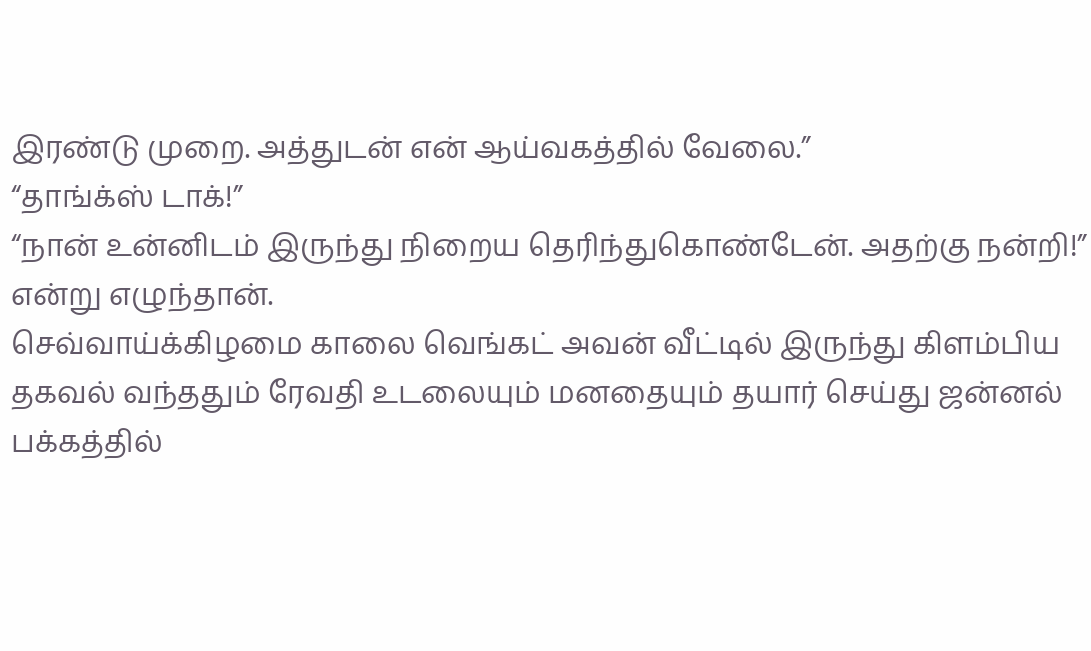இரண்டு முறை. அத்துடன் என் ஆய்வகத்தில் வேலை.”
“தாங்க்ஸ் டாக்!”
“நான் உன்னிடம் இருந்து நிறைய தெரிந்துகொண்டேன். அதற்கு நன்றி!” என்று எழுந்தான்.
செவ்வாய்க்கிழமை காலை வெங்கட் அவன் வீட்டில் இருந்து கிளம்பிய தகவல் வந்ததும் ரேவதி உடலையும் மனதையும் தயார் செய்து ஜன்னல் பக்கத்தில்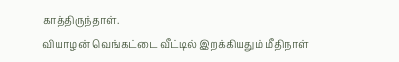காத்திருந்தாள்.
வியாழன் வெங்கட்டை வீட்டில் இறக்கியதும் மீதிநாள்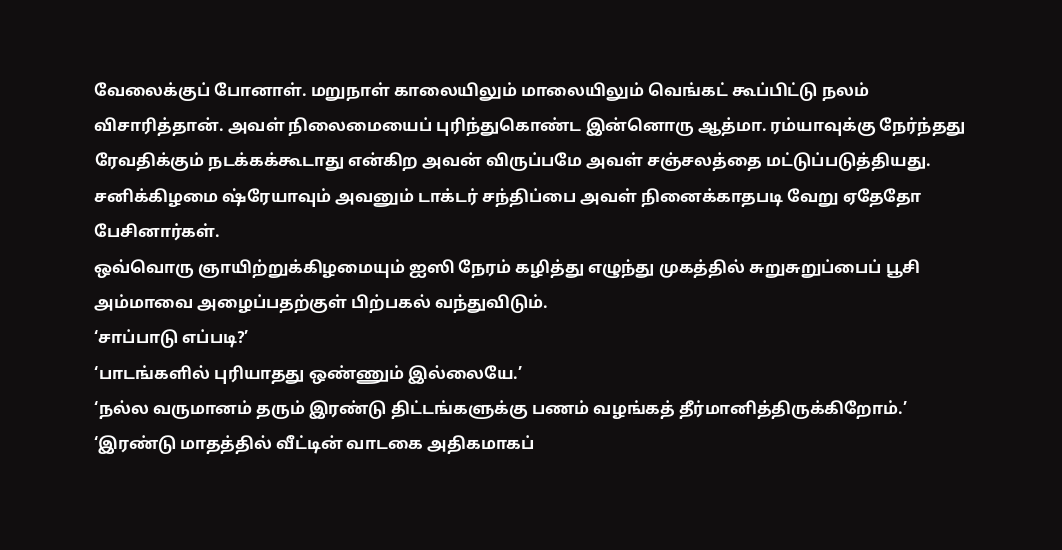வேலைக்குப் போனாள். மறுநாள் காலையிலும் மாலையிலும் வெங்கட் கூப்பிட்டு நலம் விசாரித்தான். அவள் நிலைமையைப் புரிந்துகொண்ட இன்னொரு ஆத்மா. ரம்யாவுக்கு நேர்ந்தது ரேவதிக்கும் நடக்கக்கூடாது என்கிற அவன் விருப்பமே அவள் சஞ்சலத்தை மட்டுப்படுத்தியது. சனிக்கிழமை ஷ்ரேயாவும் அவனும் டாக்டர் சந்திப்பை அவள் நினைக்காதபடி வேறு ஏதேதோ பேசினார்கள்.
ஒவ்வொரு ஞாயிற்றுக்கிழமையும் ஐஸி நேரம் கழித்து எழுந்து முகத்தில் சுறுசுறுப்பைப் பூசி அம்மாவை அழைப்பதற்குள் பிற்பகல் வந்துவிடும்.
‘சாப்பாடு எப்படி?’
‘பாடங்களில் புரியாதது ஒண்ணும் இல்லையே.’
‘நல்ல வருமானம் தரும் இரண்டு திட்டங்களுக்கு பணம் வழங்கத் தீர்மானித்திருக்கிறோம்.’
‘இரண்டு மாதத்தில் வீட்டின் வாடகை அதிகமாகப்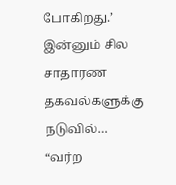போகிறது.’
இன்னும் சில சாதாரண தகவல்களுக்கு நடுவில்…
“வர்ற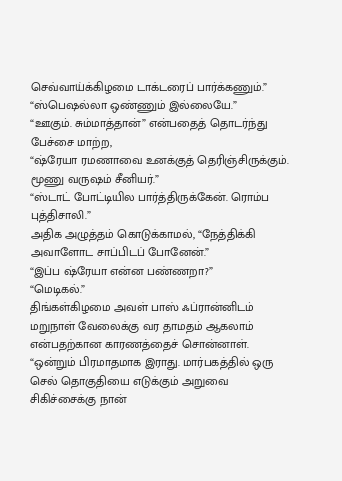செவ்வாய்க்கிழமை டாக்டரைப் பார்க்கணும்.”
“ஸ்பெஷல்லா ஒண்ணும் இல்லையே.”
“ஊகும். சும்மாத்தான்” என்பதைத் தொடர்ந்து பேச்சை மாற்ற,
“ஷ்ரேயா ரமணாவை உனக்குத் தெரிஞ்சிருக்கும். மூணு வருஷம் சீனியர்.”
“ஸ்டாட் போட்டியில பார்த்திருக்கேன். ரொம்ப புத்திசாலி.”
அதிக அழுத்தம் கொடுக்காமல், “நேத்திக்கி அவாளோட சாப்பிடப் போனேன்.”
“இப்ப ஷ்ரேயா என்ன பண்ணறா?”
“மெடிகல்.”
திங்கள்கிழமை அவள் பாஸ் ஃப்ரான்னிடம் மறுநாள் வேலைக்கு வர தாமதம் ஆகலாம் என்பதற்கான காரணத்தைச் சொன்னாள்.
“ஒன்றும் பிரமாதமாக இராது. மார்பகத்தில் ஒரு செல் தொகுதியை எடுக்கும் அறுவை சிகிச்சைக்கு நான்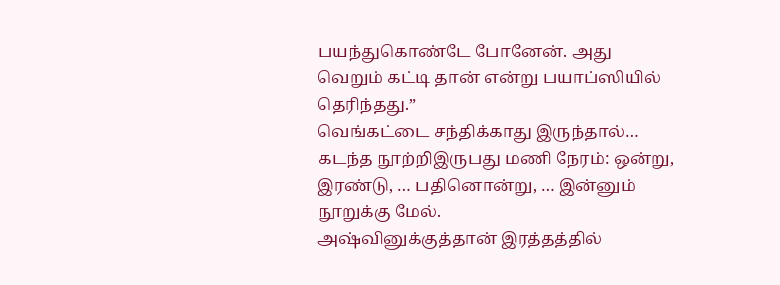பயந்துகொண்டே போனேன். அது வெறும் கட்டி தான் என்று பயாப்ஸியில் தெரிந்தது.”
வெங்கட்டை சந்திக்காது இருந்தால்…
கடந்த நூற்றிஇருபது மணி நேரம்: ஒன்று, இரண்டு, … பதினொன்று, … இன்னும் நூறுக்கு மேல்.
அஷ்வினுக்குத்தான் இரத்தத்தில்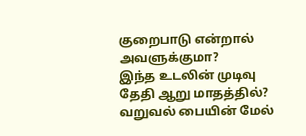குறைபாடு என்றால் அவளுக்குமா?
இந்த உடலின் முடிவு தேதி ஆறு மாதத்தில்? வறுவல் பையின் மேல்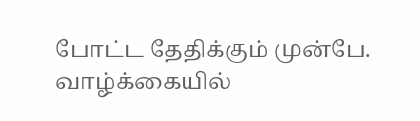போட்ட தேதிக்கும் முன்பே.
வாழ்க்கையில்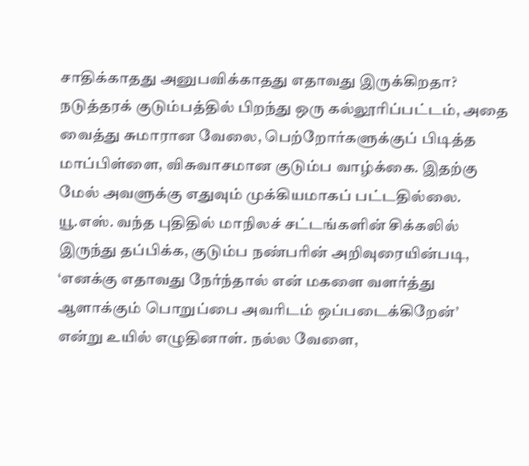சாதிக்காதது அனுபவிக்காதது எதாவது இருக்கிறதா?
நடுத்தரக் குடும்பத்தில் பிறந்து ஒரு கல்லூரிப்பட்டம், அதை வைத்து சுமாரான வேலை, பெற்றோர்களுக்குப் பிடித்த மாப்பிள்ளை, விசுவாசமான குடும்ப வாழ்க்கை. இதற்கு மேல் அவளுக்கு எதுவும் முக்கியமாகப் பட்டதில்லை.
யூ.எஸ். வந்த புதிதில் மாநிலச் சட்டங்களின் சிக்கலில் இருந்து தப்பிக்க, குடும்ப நண்பரின் அறிவுரையின்படி, ‘எனக்கு எதாவது நேர்ந்தால் என் மகளை வளர்த்து ஆளாக்கும் பொறுப்பை அவரிடம் ஒப்படைக்கிறேன்’ என்று உயில் எழுதினாள். நல்ல வேளை,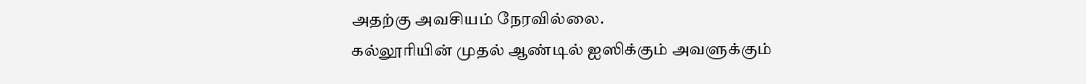அதற்கு அவசியம் நேரவில்லை.
கல்லூரியின் முதல் ஆண்டில் ஐஸிக்கும் அவளுக்கும்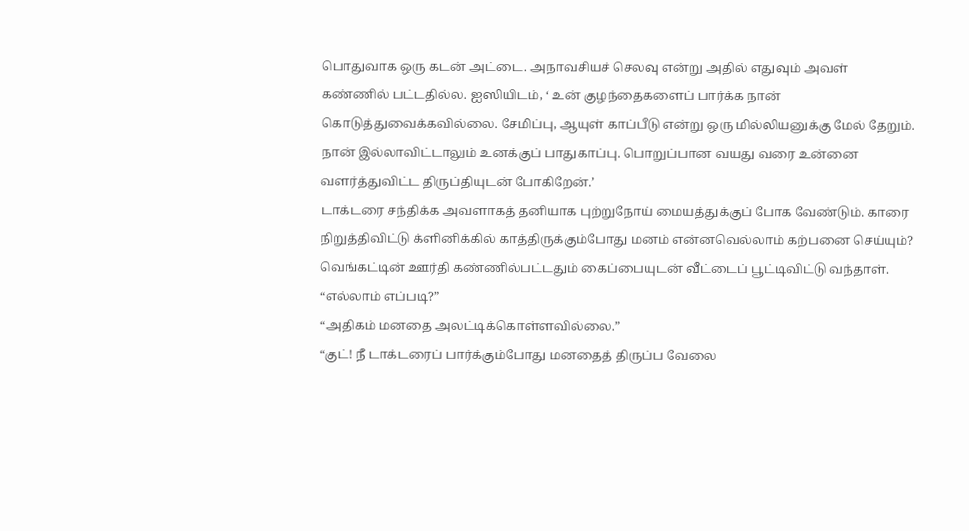பொதுவாக ஒரு கடன் அட்டை. அநாவசியச் செலவு என்று அதில் எதுவும் அவள் கண்ணில் பட்டதில்ல. ஐஸியிடம், ‘ உன் குழந்தைகளைப் பார்க்க நான் கொடுத்துவைக்கவில்லை. சேமிப்பு, ஆயுள் காப்பீடு என்று ஒரு மில்லியனுக்கு மேல் தேறும். நான் இல்லாவிட்டாலும் உனக்குப் பாதுகாப்பு. பொறுப்பான வயது வரை உன்னை வளர்த்துவிட்ட திருப்தியுடன் போகிறேன்.’
டாக்டரை சந்திக்க அவளாகத் தனியாக புற்றுநோய் மையத்துக்குப் போக வேண்டும். காரை நிறுத்திவிட்டு க்ளினிக்கில் காத்திருக்கும்போது மனம் என்னவெல்லாம் கற்பனை செய்யும்?
வெங்கட்டின் ஊர்தி கண்ணில்பட்டதும் கைப்பையுடன் வீட்டைப் பூட்டிவிட்டு வந்தாள்.
“எல்லாம் எப்படி?”
“அதிகம் மனதை அலட்டிக்கொள்ளவில்லை.”
“குட்! நீ டாக்டரைப் பார்க்கும்போது மனதைத் திருப்ப வேலை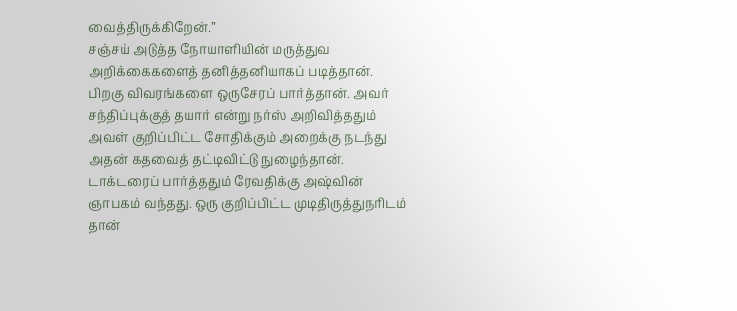வைத்திருக்கிறேன்.”
சஞ்சய் அடுத்த நோயாளியின் மருத்துவ அறிக்கைகளைத் தனித்தனியாகப் படித்தான். பிறகு விவரங்களை ஒருசேரப் பார்த்தான். அவர் சந்திப்புக்குத் தயார் என்று நர்ஸ் அறிவித்ததும் அவள் குறிப்பிட்ட சோதிக்கும் அறைக்கு நடந்து அதன் கதவைத் தட்டிவிட்டு நுழைந்தான்.
டாக்டரைப் பார்த்ததும் ரேவதிக்கு அஷ்வின் ஞாபகம் வந்தது. ஒரு குறிப்பிட்ட முடிதிருத்துநரிடம் தான்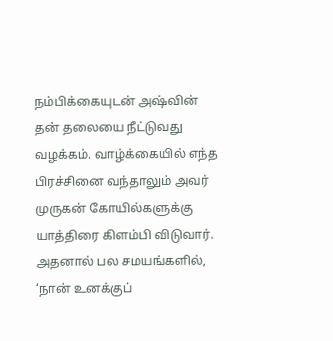நம்பிக்கையுடன் அஷ்வின் தன் தலையை நீட்டுவது வழக்கம். வாழ்க்கையில் எந்த பிரச்சினை வந்தாலும் அவர் முருகன் கோயில்களுக்கு யாத்திரை கிளம்பி விடுவார். அதனால் பல சமயங்களில், ‘நான் உனக்குப்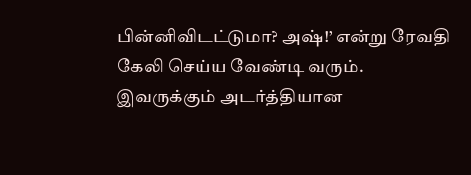பின்னிவிடட்டுமா? அஷ்!’ என்று ரேவதி கேலி செய்ய வேண்டி வரும். இவருக்கும் அடர்த்தியான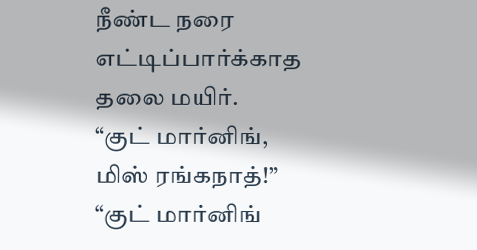நீண்ட நரை எட்டிப்பார்க்காத தலை மயிர்.
“குட் மார்னிங், மிஸ் ரங்கநாத்!”
“குட் மார்னிங்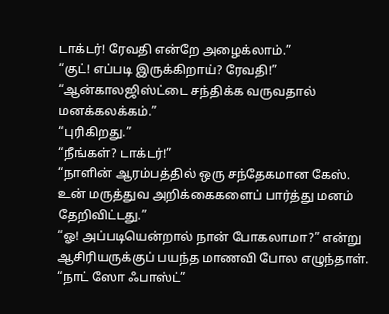டாக்டர்! ரேவதி என்றே அழைக்லாம்.”
“குட்! எப்படி இருக்கிறாய்? ரேவதி!”
“ஆன்காலஜிஸ்ட்டை சந்திக்க வருவதால் மனக்கலக்கம்.”
“புரிகிறது.”
“நீங்கள்? டாக்டர்!”
“நாளின் ஆரம்பத்தில் ஒரு சந்தேகமான கேஸ். உன் மருத்துவ அறிக்கைகளைப் பார்த்து மனம் தேறிவிட்டது.”
“ஓ! அப்படியென்றால் நான் போகலாமா?” என்று ஆசிரியருக்குப் பயந்த மாணவி போல எழுந்தாள்.
“நாட் ஸோ ஃபாஸ்ட்”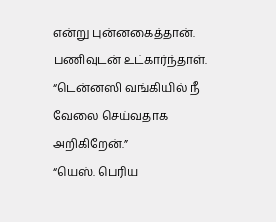என்று புன்னகைத்தான்.
பணிவுடன் உட்கார்ந்தாள்.
“டென்னஸி வங்கியில் நீ வேலை செய்வதாக அறிகிறேன்.”
“யெஸ். பெரிய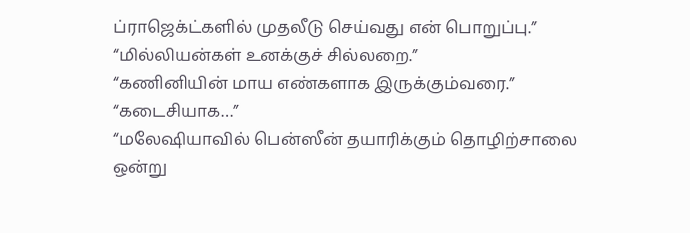ப்ராஜெக்ட்களில் முதலீடு செய்வது என் பொறுப்பு.”
“மில்லியன்கள் உனக்குச் சில்லறை.”
“கணினியின் மாய எண்களாக இருக்கும்வரை.”
“கடைசியாக…”
“மலேஷியாவில் பென்ஸீன் தயாரிக்கும் தொழிற்சாலை ஒன்று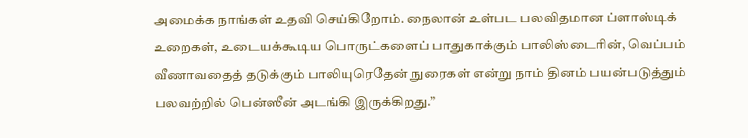அமைக்க நாங்கள் உதவி செய்கிறோம். நைலான் உள்பட பலவிதமான ப்ளாஸ்டிக் உறைகள், உடையக்கூடிய பொருட்களைப் பாதுகாக்கும் பாலிஸ்டைரின், வெப்பம் வீணாவதைத் தடுக்கும் பாலியுரெதேன் நுரைகள் என்று நாம் தினம் பயன்படுத்தும் பலவற்றில் பென்ஸீன் அடங்கி இருக்கிறது.”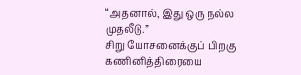“அதனால், இது ஒரு நல்ல முதலீடு.”
சிறு யோசனைக்குப் பிறகு கணினித்திரையை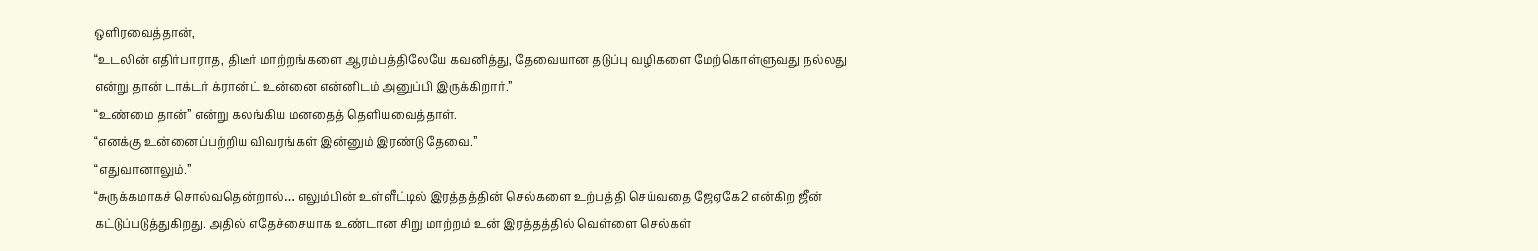ஒளிரவைத்தான்,
“உடலின் எதிர்பாராத, திடீர் மாற்றங்களை ஆரம்பத்திலேயே கவனித்து, தேவையான தடுப்பு வழிகளை மேற்கொள்ளுவது நல்லது என்று தான் டாக்டர் க்ரான்ட் உன்னை என்னிடம் அனுப்பி இருக்கிறார்.”
“உண்மை தான்” என்று கலங்கிய மனதைத் தெளியவைத்தாள்.
“எனக்கு உன்னைப்பற்றிய விவரங்கள் இன்னும் இரண்டு தேவை.”
“எதுவானாலும்.”
“சுருக்கமாகச் சொல்வதென்றால்… எலும்பின் உள்ளீட்டில் இரத்தத்தின் செல்களை உற்பத்தி செய்வதை ஜேஏகே2 என்கிற ஜீன் கட்டுப்படுத்துகிறது. அதில் எதேச்சையாக உண்டான சிறு மாற்றம் உன் இரத்தத்தில் வெள்ளை செல்கள்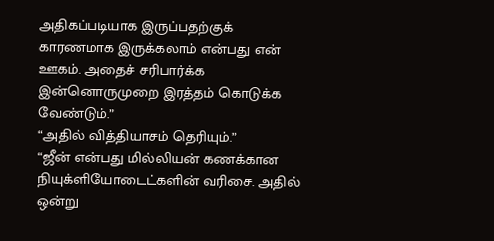அதிகப்படியாக இருப்பதற்குக் காரணமாக இருக்கலாம் என்பது என் ஊகம். அதைச் சரிபார்க்க இன்னொருமுறை இரத்தம் கொடுக்க வேண்டும்.”
“அதில் வித்தியாசம் தெரியும்.”
“ஜீன் என்பது மில்லியன் கணக்கான நியுக்ளியோடைட்களின் வரிசை. அதில் ஒன்று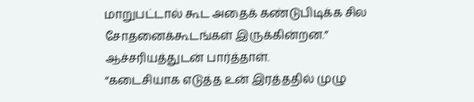மாறுபட்டால் கூட அதைக் கண்டுபிடிக்க சில சோதனைக்கூடங்கள் இருக்கின்றன.”
ஆச்சரியத்துடன் பார்த்தாள்.
“கடைசியாக எடுத்த உன் இரத்ததில் முழு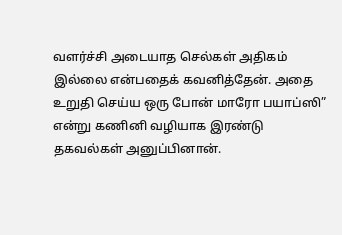வளர்ச்சி அடையாத செல்கள் அதிகம் இல்லை என்பதைக் கவனித்தேன். அதை உறுதி செய்ய ஒரு போன் மாரோ பயாப்ஸி” என்று கணினி வழியாக இரண்டு தகவல்கள் அனுப்பினான்.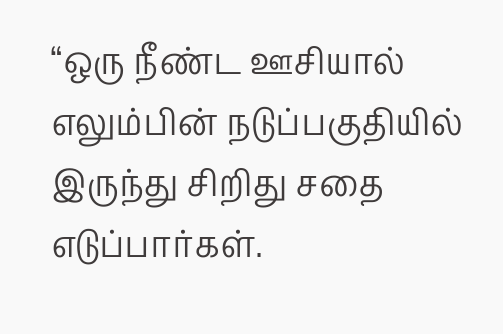“ஒரு நீண்ட ஊசியால் எலும்பின் நடுப்பகுதியில் இருந்து சிறிது சதை எடுப்பார்கள்.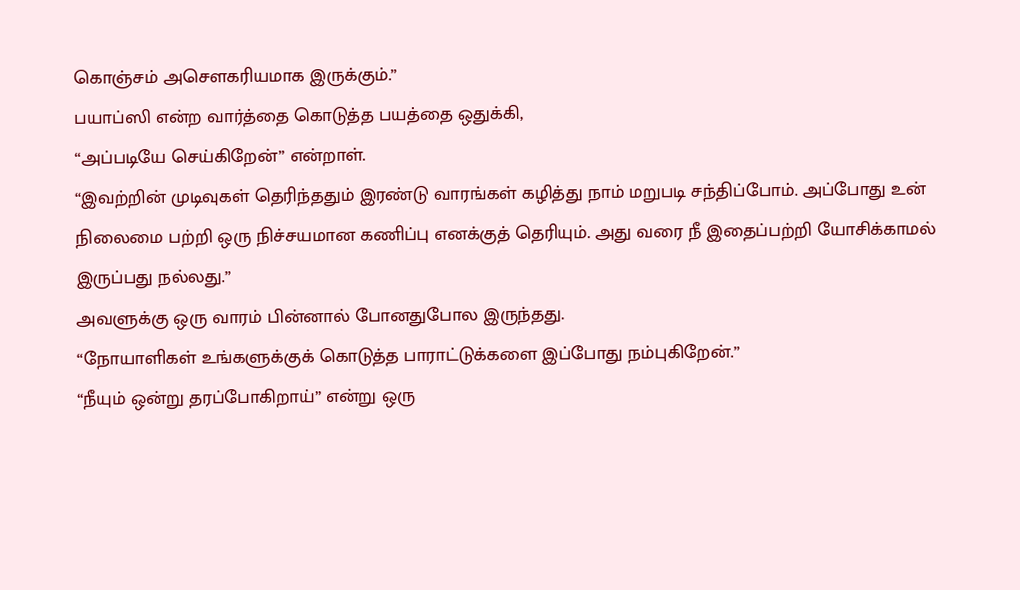கொஞ்சம் அசௌகரியமாக இருக்கும்.”
பயாப்ஸி என்ற வார்த்தை கொடுத்த பயத்தை ஒதுக்கி,
“அப்படியே செய்கிறேன்” என்றாள்.
“இவற்றின் முடிவுகள் தெரிந்ததும் இரண்டு வாரங்கள் கழித்து நாம் மறுபடி சந்திப்போம். அப்போது உன் நிலைமை பற்றி ஒரு நிச்சயமான கணிப்பு எனக்குத் தெரியும். அது வரை நீ இதைப்பற்றி யோசிக்காமல் இருப்பது நல்லது.”
அவளுக்கு ஒரு வாரம் பின்னால் போனதுபோல இருந்தது.
“நோயாளிகள் உங்களுக்குக் கொடுத்த பாராட்டுக்களை இப்போது நம்புகிறேன்.”
“நீயும் ஒன்று தரப்போகிறாய்” என்று ஒரு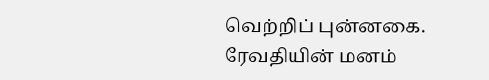வெற்றிப் புன்னகை.
ரேவதியின் மனம்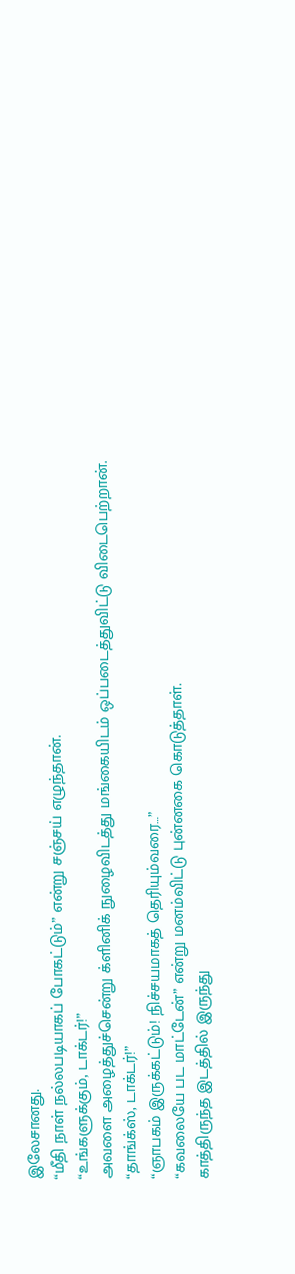இலேசானது.
“மீதி நாள் நல்லபடியாகப் போகட்டும்” என்று சஞ்சய் எழுந்தான்.
“உங்களுக்கும், டாக்டர்!”
அவளை அழைத்துச்சென்று க்ளினிக் நுழைவிடத்து மங்கையிடம் ஒப்படைத்துவிட்டு விடைபெற்றான்.
“தாங்க்ஸ், டாக்டர்!”
“ஞாபகம் இருக்கட்டும்! நிச்சயமாகத் தெரியும்வரை…”
“கவலையே பட மாட்டேன்” என்று மனம்விட்டு புன்னகை கொடுத்தாள்.
காத்திருந்த இடத்தில் இருந்து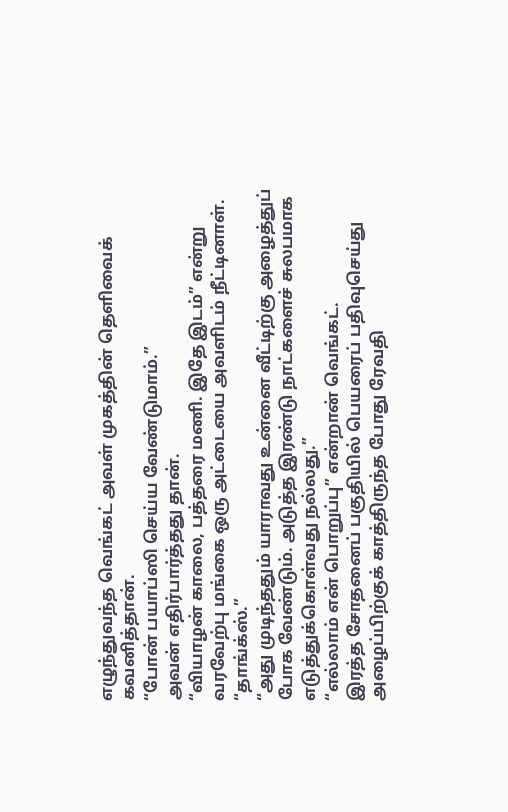எழுந்துவந்த வெங்கட் அவள் முகத்தின் தெளிவைக் கவனித்தான்.
“போன் பயாப்ஸி செய்ய வேண்டுமாம்.”
அவன் எதிர்பார்த்தது தான்.
“வியாழன் காலை, பத்தரை மணி. இதே இடம்” என்று வரவேற்பு மங்கை ஒரு அட்டையை அவளிடம் நீட்டினாள்.
“தாங்க்ஸ்.”
“அது முடிந்ததும் யாராவது உன்னை வீட்டிற்கு அழைத்துப் போக வேண்டும். அடுத்த இரண்டு நாட்களைச் சுலபமாக எடுத்துக்கொள்வது நல்லது.”
“எல்லாம் என் பொறுப்பு” என்றான் வெங்கட்.
இரத்த சோதனைப் பகுதியில் பெயரைப் பதிவுசெய்து அழைப்பிற்குக் காத்திருந்த போது ரேவதி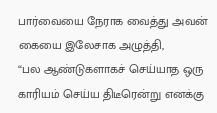பார்வையை நேராக வைத்து அவன் கையை இலேசாக அழுத்தி,
“பல ஆண்டுகளாகச் செய்யாத ஒரு காரியம் செய்ய திடீரென்று எனக்கு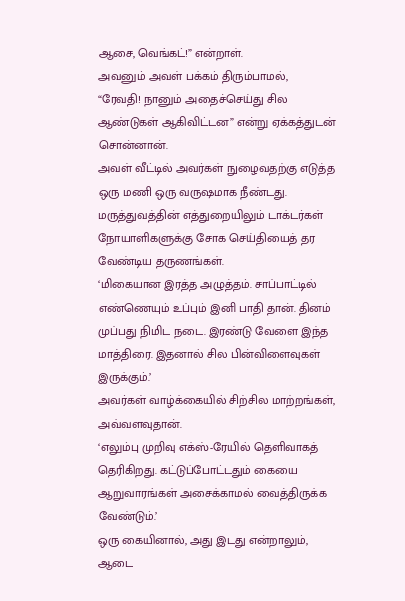ஆசை, வெங்கட்!” என்றாள்.
அவனும் அவள் பக்கம் திரும்பாமல்,
“ரேவதி! நானும் அதைச்செய்து சில ஆண்டுகள் ஆகிவிட்டன” என்று ஏக்கத்துடன் சொன்னான்.
அவள் வீட்டில் அவர்கள் நுழைவதற்கு எடுத்த ஒரு மணி ஒரு வருஷமாக நீண்டது.
மருத்துவத்தின் எத்துறையிலும் டாக்டர்கள் நோயாளிகளுக்கு சோக செய்தியைத் தர வேண்டிய தருணங்கள்.
‘மிகையான இரத்த அழுத்தம். சாப்பாட்டில் எண்ணெயும் உப்பும் இனி பாதி தான். தினம் முப்பது நிமிட நடை. இரண்டு வேளை இந்த மாத்திரை. இதனால் சில பின்விளைவுகள் இருக்கும்.’
அவர்கள் வாழ்க்கையில் சிற்சில மாற்றங்கள், அவ்வளவுதான்.
‘எலும்பு முறிவு எக்ஸ்-ரேயில் தெளிவாகத் தெரிகிறது. கட்டுப்போட்டதும் கையை ஆறுவாரங்கள் அசைக்காமல் வைத்திருக்க வேண்டும்.’
ஒரு கையினால், அது இடது என்றாலும், ஆடை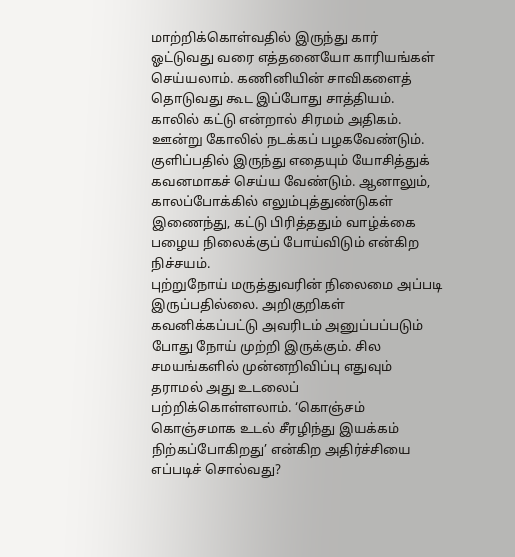மாற்றிக்கொள்வதில் இருந்து கார் ஓட்டுவது வரை எத்தனையோ காரியங்கள் செய்யலாம். கணினியின் சாவிகளைத் தொடுவது கூட இப்போது சாத்தியம். காலில் கட்டு என்றால் சிரமம் அதிகம். ஊன்று கோலில் நடக்கப் பழகவேண்டும். குளிப்பதில் இருந்து எதையும் யோசித்துக் கவனமாகச் செய்ய வேண்டும். ஆனாலும், காலப்போக்கில் எலும்புத்துண்டுகள் இணைந்து, கட்டு பிரித்ததும் வாழ்க்கை பழைய நிலைக்குப் போய்விடும் என்கிற நிச்சயம்.
புற்றுநோய் மருத்துவரின் நிலைமை அப்படி இருப்பதில்லை. அறிகுறிகள் கவனிக்கப்பட்டு அவரிடம் அனுப்பப்படும் போது நோய் முற்றி இருக்கும். சில சமயங்களில் முன்னறிவிப்பு எதுவும் தராமல் அது உடலைப் பற்றிக்கொள்ளலாம். ‘கொஞ்சம் கொஞ்சமாக உடல் சீரழிந்து இயக்கம் நிற்கப்போகிறது’ என்கிற அதிர்ச்சியை எப்படிச் சொல்வது?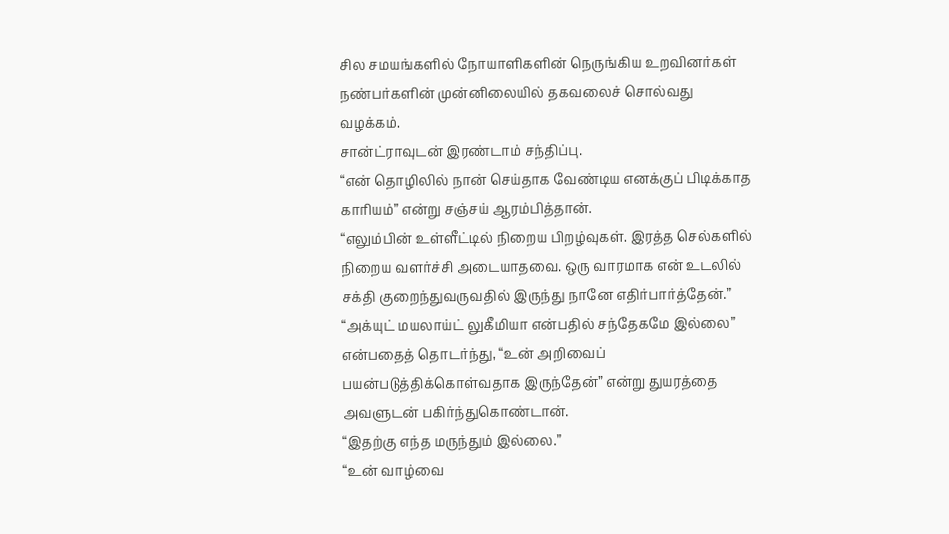சில சமயங்களில் நோயாளிகளின் நெருங்கிய உறவினர்கள் நண்பர்களின் முன்னிலையில் தகவலைச் சொல்வது வழக்கம்.
சான்ட்ராவுடன் இரண்டாம் சந்திப்பு.
“என் தொழிலில் நான் செய்தாக வேண்டிய எனக்குப் பிடிக்காத காரியம்” என்று சஞ்சய் ஆரம்பித்தான்.
“எலும்பின் உள்ளீட்டில் நிறைய பிறழ்வுகள். இரத்த செல்களில் நிறைய வளர்ச்சி அடையாதவை. ஒரு வாரமாக என் உடலில் சக்தி குறைந்துவருவதில் இருந்து நானே எதிர்பார்த்தேன்.”
“அக்யுட் மயலாய்ட் லுகீமியா என்பதில் சந்தேகமே இல்லை” என்பதைத் தொடர்ந்து, “உன் அறிவைப் பயன்படுத்திக்கொள்வதாக இருந்தேன்” என்று துயரத்தை அவளுடன் பகிர்ந்துகொண்டான்.
“இதற்கு எந்த மருந்தும் இல்லை.”
“உன் வாழ்வை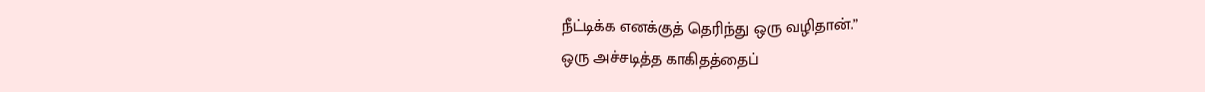நீட்டிக்க எனக்குத் தெரிந்து ஒரு வழிதான்.”
ஒரு அச்சடித்த காகிதத்தைப்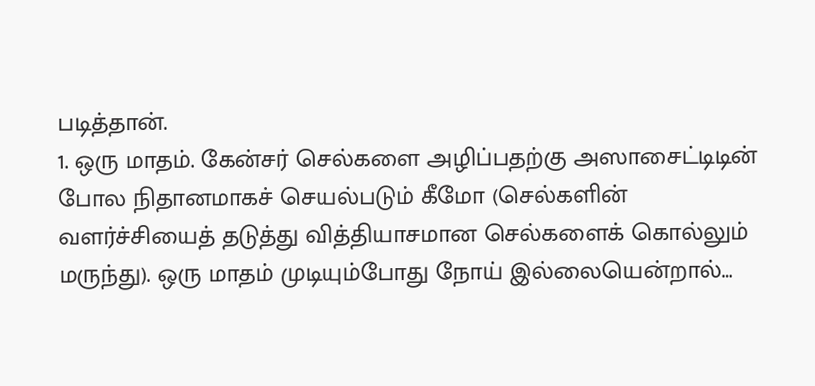படித்தான்.
1. ஒரு மாதம். கேன்சர் செல்களை அழிப்பதற்கு அஸாசைட்டிடின் போல நிதானமாகச் செயல்படும் கீமோ (செல்களின் வளர்ச்சியைத் தடுத்து வித்தியாசமான செல்களைக் கொல்லும் மருந்து). ஒரு மாதம் முடியும்போது நோய் இல்லையென்றால்…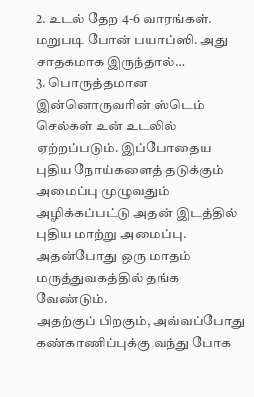2. உடல் தேற 4-6 வாரங்கள். மறுபடி போன் பயாப்ஸி. அது சாதகமாக இருந்தால்…
3. பொருத்தமான இன்னொருவரின் ஸ்டெம் செல்கள் உன் உடலில் ஏற்றப்படும். இப்போதைய புதிய நோய்களைத் தடுக்கும் அமைப்பு முழுவதும் அழிக்கப்பட்டு அதன் இடத்தில் புதிய மாற்று அமைப்பு. அதன்போது ஒரு மாதம் மருத்துவகத்தில் தங்க வேண்டும்.
அதற்குப் பிறகும், அவ்வப்போது கண்காணிப்புக்கு வந்து போக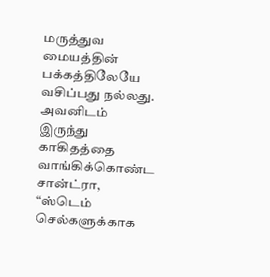மருத்துவ மையத்தின் பக்கத்திலேயே வசிப்பது நல்லது.
அவனிடம் இருந்து காகிதத்தை வாங்கிக்கொண்ட சான்ட்ரா,
“ஸ்டெம் செல்களுக்காக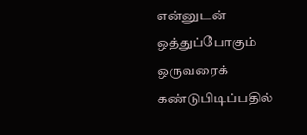என்னுடன் ஒத்துப்போகும் ஒருவரைக் கண்டுபிடிப்பதில்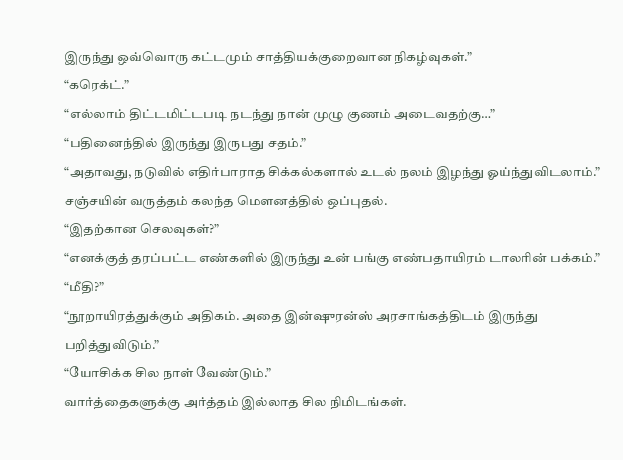இருந்து ஒவ்வொரு கட்டமும் சாத்தியக்குறைவான நிகழ்வுகள்.”
“கரெக்ட்.”
“எல்லாம் திட்டமிட்டபடி நடந்து நான் முழு குணம் அடைவதற்கு…”
“பதினைந்தில் இருந்து இருபது சதம்.”
“அதாவது, நடுவில் எதிர்பாராத சிக்கல்களால் உடல் நலம் இழந்து ஓய்ந்துவிடலாம்.”
சஞ்சயின் வருத்தம் கலந்த மௌனத்தில் ஒப்புதல்.
“இதற்கான செலவுகள்?”
“எனக்குத் தரப்பட்ட எண்களில் இருந்து உன் பங்கு எண்பதாயிரம் டாலரின் பக்கம்.”
“மீதி?”
“நூறாயிரத்துக்கும் அதிகம். அதை இன்ஷுரன்ஸ் அரசாங்கத்திடம் இருந்து பறித்துவிடும்.”
“யோசிக்க சில நாள் வேண்டும்.”
வார்த்தைகளுக்கு அர்த்தம் இல்லாத சில நிமிடங்கள்.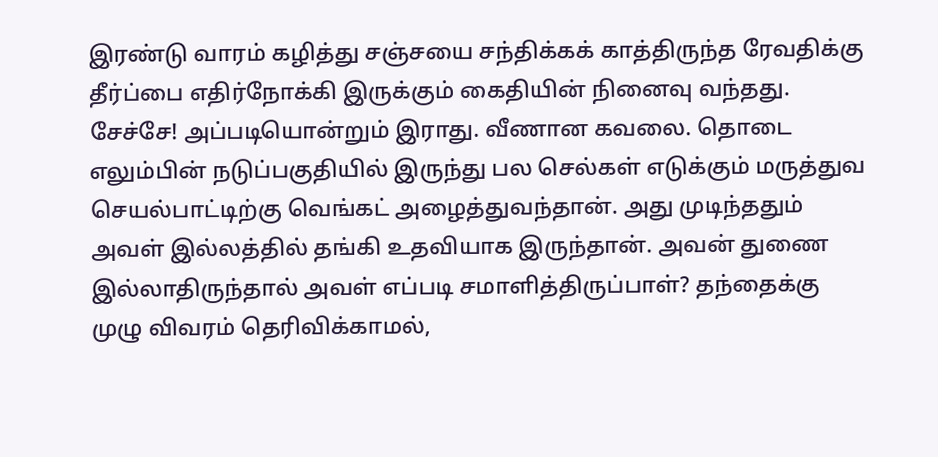இரண்டு வாரம் கழித்து சஞ்சயை சந்திக்கக் காத்திருந்த ரேவதிக்கு தீர்ப்பை எதிர்நோக்கி இருக்கும் கைதியின் நினைவு வந்தது. சேச்சே! அப்படியொன்றும் இராது. வீணான கவலை. தொடை எலும்பின் நடுப்பகுதியில் இருந்து பல செல்கள் எடுக்கும் மருத்துவ செயல்பாட்டிற்கு வெங்கட் அழைத்துவந்தான். அது முடிந்ததும் அவள் இல்லத்தில் தங்கி உதவியாக இருந்தான். அவன் துணை இல்லாதிருந்தால் அவள் எப்படி சமாளித்திருப்பாள்? தந்தைக்கு முழு விவரம் தெரிவிக்காமல்,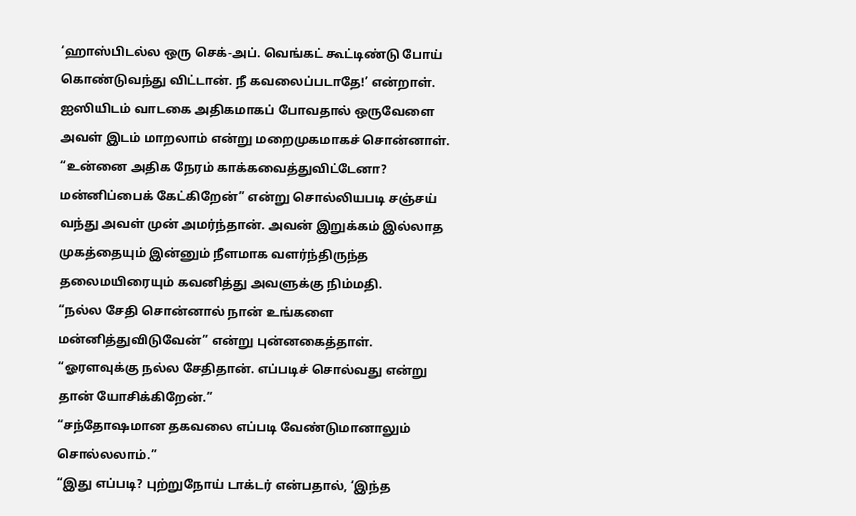‘ஹாஸ்பிடல்ல ஒரு செக்-அப். வெங்கட் கூட்டிண்டு போய் கொண்டுவந்து விட்டான். நீ கவலைப்படாதே!’ என்றாள்.
ஐஸியிடம் வாடகை அதிகமாகப் போவதால் ஒருவேளை அவள் இடம் மாறலாம் என்று மறைமுகமாகச் சொன்னாள்.
“உன்னை அதிக நேரம் காக்கவைத்துவிட்டேனா? மன்னிப்பைக் கேட்கிறேன்” என்று சொல்லியபடி சஞ்சய் வந்து அவள் முன் அமர்ந்தான். அவன் இறுக்கம் இல்லாத முகத்தையும் இன்னும் நீளமாக வளர்ந்திருந்த தலைமயிரையும் கவனித்து அவளுக்கு நிம்மதி.
“நல்ல சேதி சொன்னால் நான் உங்களை மன்னித்துவிடுவேன்” என்று புன்னகைத்தாள்.
“ஓரளவுக்கு நல்ல சேதிதான். எப்படிச் சொல்வது என்று தான் யோசிக்கிறேன்.”
“சந்தோஷமான தகவலை எப்படி வேண்டுமானாலும் சொல்லலாம்.”
“இது எப்படி? புற்றுநோய் டாக்டர் என்பதால், ‘இந்த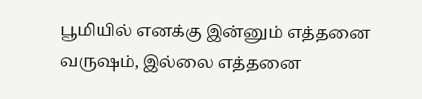பூமியில் எனக்கு இன்னும் எத்தனை வருஷம், இல்லை எத்தனை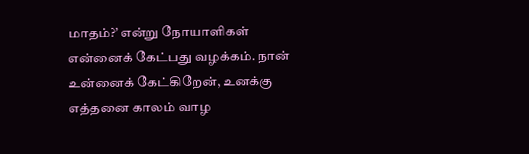மாதம்?’ என்று நோயாளிகள் என்னைக் கேட்பது வழக்கம். நான் உன்னைக் கேட்கிறேன், உனக்கு எத்தனை காலம் வாழ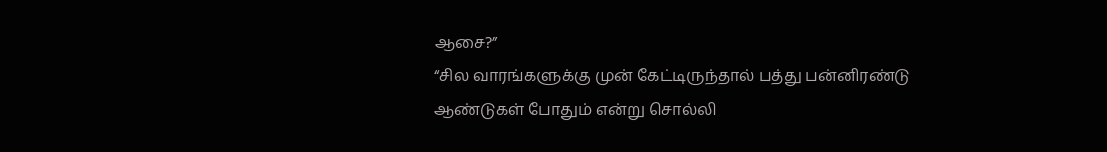ஆசை?”
“சில வாரங்களுக்கு முன் கேட்டிருந்தால் பத்து பன்னிரண்டு ஆண்டுகள் போதும் என்று சொல்லி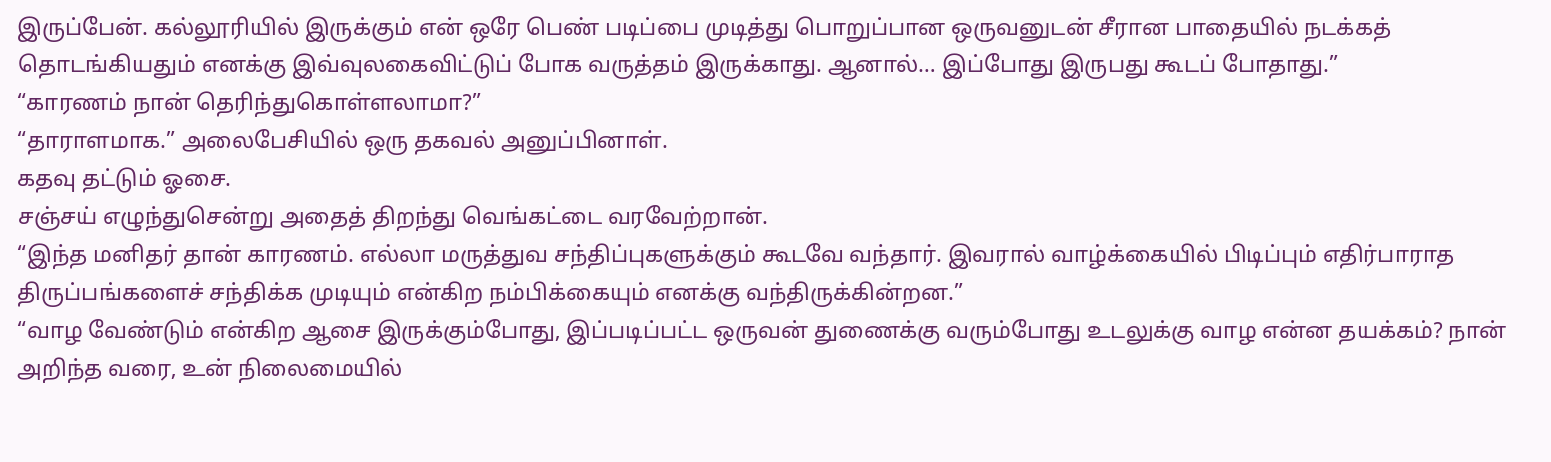இருப்பேன். கல்லூரியில் இருக்கும் என் ஒரே பெண் படிப்பை முடித்து பொறுப்பான ஒருவனுடன் சீரான பாதையில் நடக்கத் தொடங்கியதும் எனக்கு இவ்வுலகைவிட்டுப் போக வருத்தம் இருக்காது. ஆனால்… இப்போது இருபது கூடப் போதாது.”
“காரணம் நான் தெரிந்துகொள்ளலாமா?”
“தாராளமாக.” அலைபேசியில் ஒரு தகவல் அனுப்பினாள்.
கதவு தட்டும் ஓசை.
சஞ்சய் எழுந்துசென்று அதைத் திறந்து வெங்கட்டை வரவேற்றான்.
“இந்த மனிதர் தான் காரணம். எல்லா மருத்துவ சந்திப்புகளுக்கும் கூடவே வந்தார். இவரால் வாழ்க்கையில் பிடிப்பும் எதிர்பாராத திருப்பங்களைச் சந்திக்க முடியும் என்கிற நம்பிக்கையும் எனக்கு வந்திருக்கின்றன.”
“வாழ வேண்டும் என்கிற ஆசை இருக்கும்போது, இப்படிப்பட்ட ஒருவன் துணைக்கு வரும்போது உடலுக்கு வாழ என்ன தயக்கம்? நான் அறிந்த வரை, உன் நிலைமையில்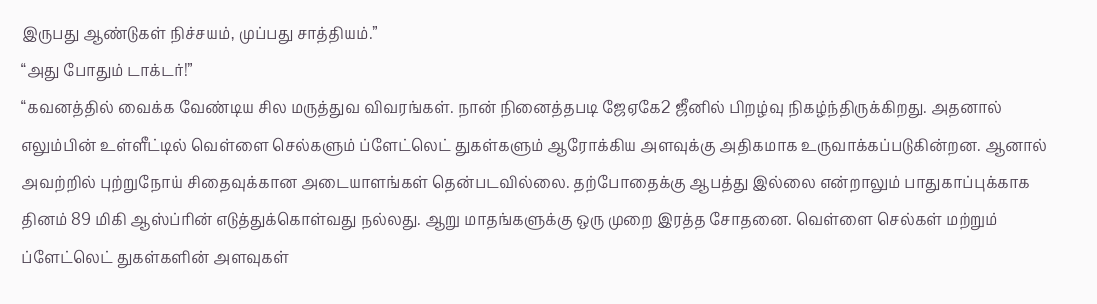இருபது ஆண்டுகள் நிச்சயம், முப்பது சாத்தியம்.”
“அது போதும் டாக்டர்!”
“கவனத்தில் வைக்க வேண்டிய சில மருத்துவ விவரங்கள். நான் நினைத்தபடி ஜேஏகே2 ஜீனில் பிறழ்வு நிகழ்ந்திருக்கிறது. அதனால் எலும்பின் உள்ளீட்டில் வெள்ளை செல்களும் ப்ளேட்லெட் துகள்களும் ஆரோக்கிய அளவுக்கு அதிகமாக உருவாக்கப்படுகின்றன. ஆனால் அவற்றில் புற்றுநோய் சிதைவுக்கான அடையாளங்கள் தென்படவில்லை. தற்போதைக்கு ஆபத்து இல்லை என்றாலும் பாதுகாப்புக்காக தினம் 89 மிகி ஆஸ்ப்ரின் எடுத்துக்கொள்வது நல்லது. ஆறு மாதங்களுக்கு ஒரு முறை இரத்த சோதனை. வெள்ளை செல்கள் மற்றும் ப்ளேட்லெட் துகள்களின் அளவுகள்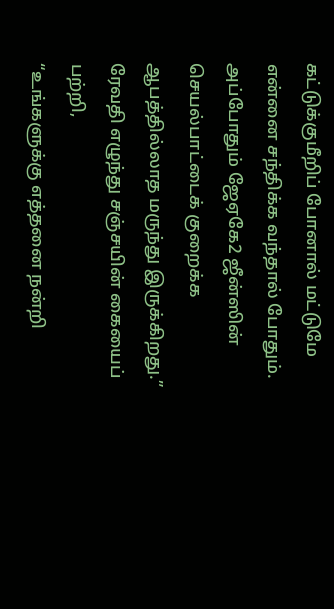கட்டுக்குமீறிப் போனால் மட்டுமே என்னை சந்திக்க வந்தால் போதும். அப்போதும் ஜேஏகே2 ஜீன்ஸின் செயல்பாட்டைக் குறைக்க ஆபத்தில்லாத மருந்து இருக்கிறது.”
ரேவதி எழுந்து சஞ்சயின் கையைப் பற்றி,
“உங்களுக்கு எத்தனை நன்றி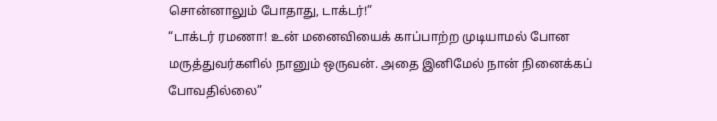சொன்னாலும் போதாது, டாக்டர்!”
“டாக்டர் ரமணா! உன் மனைவியைக் காப்பாற்ற முடியாமல் போன மருத்துவர்களில் நானும் ஒருவன். அதை இனிமேல் நான் நினைக்கப் போவதில்லை”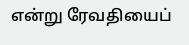என்று ரேவதியைப்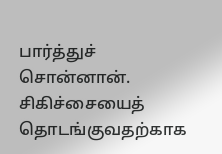பார்த்துச் சொன்னான்.
சிகிச்சையைத் தொடங்குவதற்காக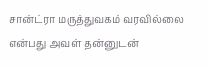சான்ட்ரா மருத்துவகம் வரவில்லை என்பது அவள் தன்னுடன்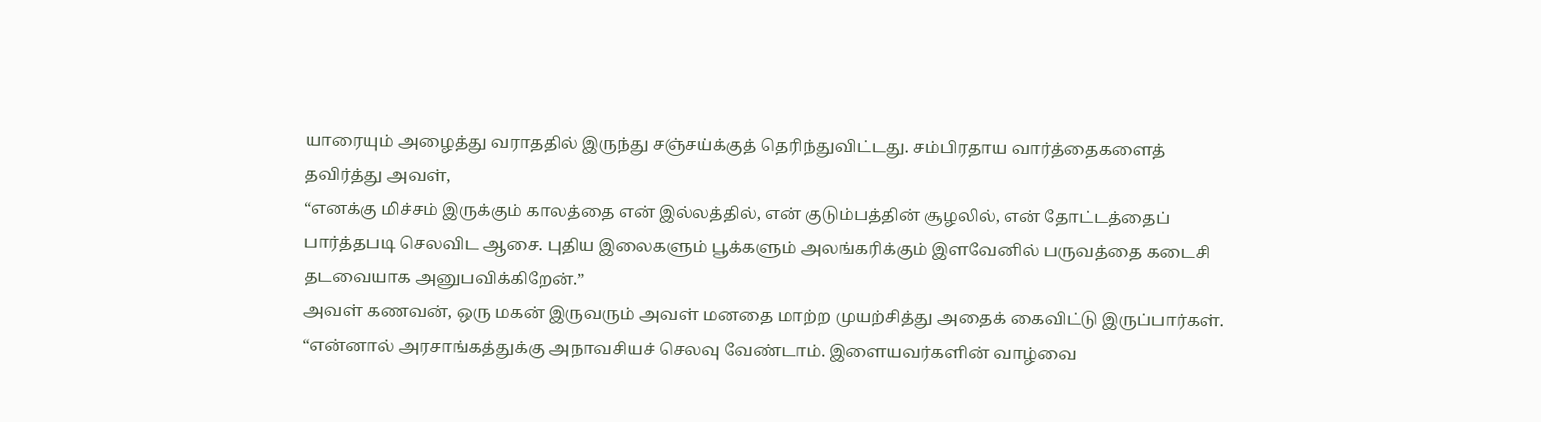யாரையும் அழைத்து வராததில் இருந்து சஞ்சய்க்குத் தெரிந்துவிட்டது. சம்பிரதாய வார்த்தைகளைத் தவிர்த்து அவள்,
“எனக்கு மிச்சம் இருக்கும் காலத்தை என் இல்லத்தில், என் குடும்பத்தின் சூழலில், என் தோட்டத்தைப் பார்த்தபடி செலவிட ஆசை. புதிய இலைகளும் பூக்களும் அலங்கரிக்கும் இளவேனில் பருவத்தை கடைசி தடவையாக அனுபவிக்கிறேன்.”
அவள் கணவன், ஒரு மகன் இருவரும் அவள் மனதை மாற்ற முயற்சித்து அதைக் கைவிட்டு இருப்பார்கள்.
“என்னால் அரசாங்கத்துக்கு அநாவசியச் செலவு வேண்டாம். இளையவர்களின் வாழ்வை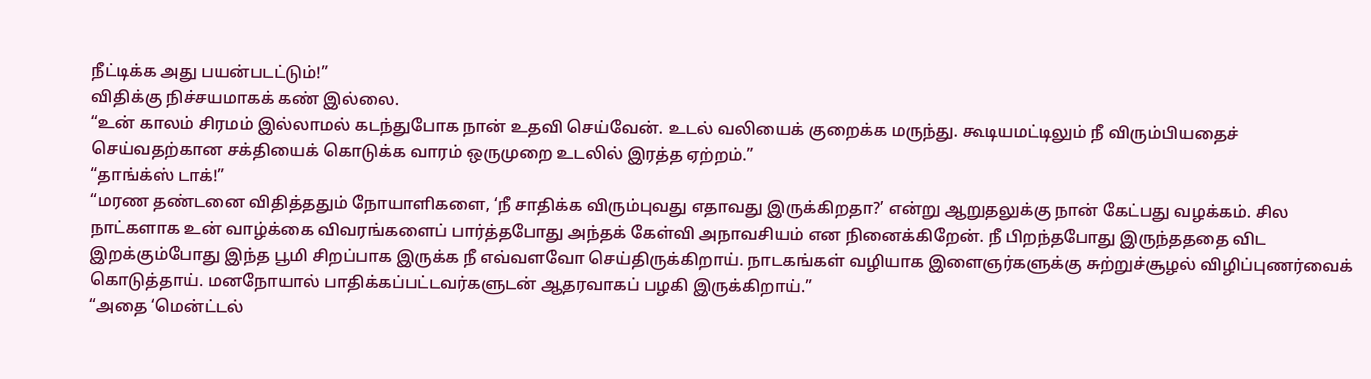நீட்டிக்க அது பயன்படட்டும்!”
விதிக்கு நிச்சயமாகக் கண் இல்லை.
“உன் காலம் சிரமம் இல்லாமல் கடந்துபோக நான் உதவி செய்வேன். உடல் வலியைக் குறைக்க மருந்து. கூடியமட்டிலும் நீ விரும்பியதைச் செய்வதற்கான சக்தியைக் கொடுக்க வாரம் ஒருமுறை உடலில் இரத்த ஏற்றம்.”
“தாங்க்ஸ் டாக்!”
“மரண தண்டனை விதித்ததும் நோயாளிகளை, ‘நீ சாதிக்க விரும்புவது எதாவது இருக்கிறதா?’ என்று ஆறுதலுக்கு நான் கேட்பது வழக்கம். சில நாட்களாக உன் வாழ்க்கை விவரங்களைப் பார்த்தபோது அந்தக் கேள்வி அநாவசியம் என நினைக்கிறேன். நீ பிறந்தபோது இருந்தததை விட இறக்கும்போது இந்த பூமி சிறப்பாக இருக்க நீ எவ்வளவோ செய்திருக்கிறாய். நாடகங்கள் வழியாக இளைஞர்களுக்கு சுற்றுச்சூழல் விழிப்புணர்வைக் கொடுத்தாய். மனநோயால் பாதிக்கப்பட்டவர்களுடன் ஆதரவாகப் பழகி இருக்கிறாய்.”
“அதை ‘மென்ட்டல்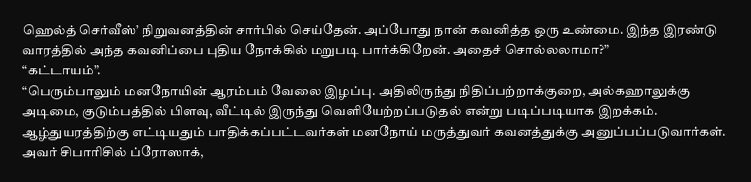ஹெல்த் செர்வீஸ்’ நிறுவனத்தின் சார்பில் செய்தேன். அப்போது நான் கவனித்த ஒரு உண்மை. இந்த இரண்டு வாரத்தில் அந்த கவனிப்பை புதிய நோக்கில் மறுபடி பார்க்கிறேன். அதைச் சொல்லலாமா?”
“கட்டாயம்”.
“பெரும்பாலும் மனநோயின் ஆரம்பம் வேலை இழப்பு. அதிலிருந்து நிதிப்பற்றாக்குறை, அல்கஹாலுக்கு அடிமை, குடும்பத்தில் பிளவு, வீட்டில் இருந்து வெளியேற்றப்படுதல் என்று படிப்படியாக இறக்கம். ஆழ்துயரத்திற்கு எட்டியதும் பாதிக்கப்பட்டவர்கள் மனநோய் மருத்துவர் கவனத்துக்கு அனுப்பப்படுவார்கள். அவர் சிபாரிசில் ப்ரோஸாக்,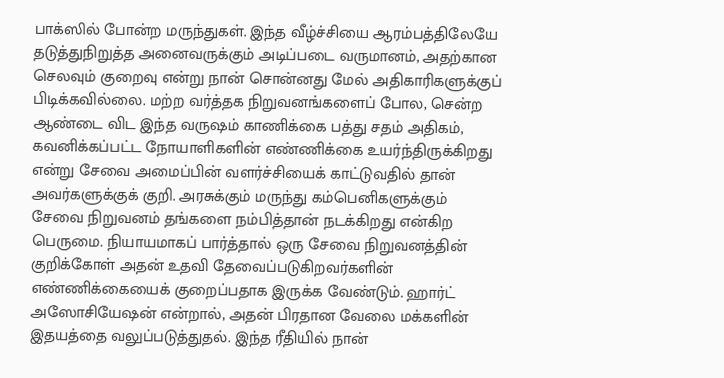பாக்ஸில் போன்ற மருந்துகள். இந்த வீழ்ச்சியை ஆரம்பத்திலேயே தடுத்துநிறுத்த அனைவருக்கும் அடிப்படை வருமானம், அதற்கான செலவும் குறைவு என்று நான் சொன்னது மேல் அதிகாரிகளுக்குப் பிடிக்கவில்லை. மற்ற வர்த்தக நிறுவனங்களைப் போல, சென்ற ஆண்டை விட இந்த வருஷம் காணிக்கை பத்து சதம் அதிகம், கவனிக்கப்பட்ட நோயாளிகளின் எண்ணிக்கை உயர்ந்திருக்கிறது என்று சேவை அமைப்பின் வளர்ச்சியைக் காட்டுவதில் தான் அவர்களுக்குக் குறி. அரசுக்கும் மருந்து கம்பெனிகளுக்கும் சேவை நிறுவனம் தங்களை நம்பித்தான் நடக்கிறது என்கிற பெருமை. நியாயமாகப் பார்த்தால் ஒரு சேவை நிறுவனத்தின் குறிக்கோள் அதன் உதவி தேவைப்படுகிறவர்களின் எண்ணிக்கையைக் குறைப்பதாக இருக்க வேண்டும். ஹார்ட் அஸோசியேஷன் என்றால், அதன் பிரதான வேலை மக்களின் இதயத்தை வலுப்படுத்துதல். இந்த ரீதியில் நான்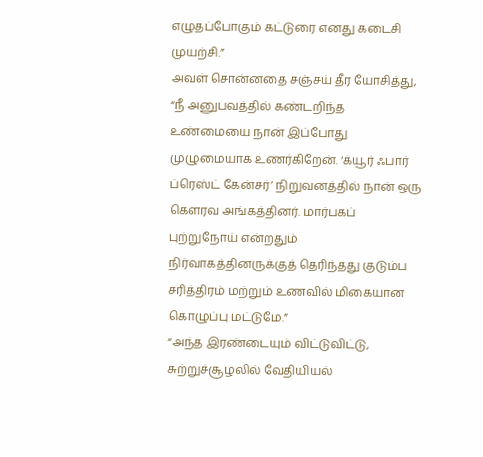எழுதப்போகும் கட்டுரை எனது கடைசி முயற்சி.”
அவள் சொன்னதை சஞ்சய் தீர யோசித்து,
“நீ அனுபவத்தில் கண்டறிந்த உண்மையை நான் இப்போது முழுமையாக உணர்கிறேன். ‘க்யூர் ஃபார் ப்ரெஸ்ட் கேன்சர்’ நிறுவனத்தில் நான் ஒரு கௌரவ அங்கத்தினர். மார்பகப் புற்றுநோய் என்றதும் நிர்வாகத்தினருக்குத் தெரிந்தது குடும்ப சரித்திரம் மற்றும் உணவில் மிகையான கொழுப்பு மட்டுமே.”
“அந்த இரண்டையும் விட்டுவிட்டு, சுற்றுச்சூழலில் வேதியியல்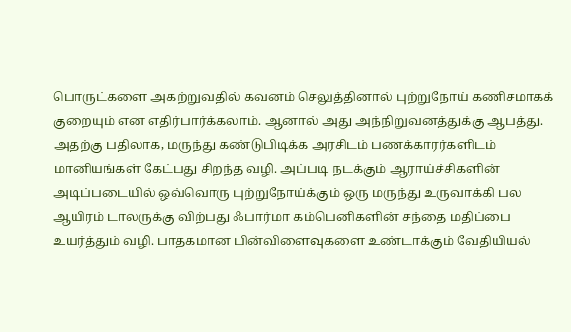பொருட்களை அகற்றுவதில் கவனம் செலுத்தினால் புற்றுநோய் கணிசமாகக் குறையும் என எதிர்பார்க்கலாம். ஆனால் அது அந்நிறுவனத்துக்கு ஆபத்து. அதற்கு பதிலாக, மருந்து கண்டுபிடிக்க அரசிடம் பணக்காரர்களிடம் மானியங்கள் கேட்பது சிறந்த வழி. அப்படி நடக்கும் ஆராய்ச்சிகளின் அடிப்படையில் ஒவ்வொரு புற்றுநோய்க்கும் ஒரு மருந்து உருவாக்கி பல ஆயிரம் டாலருக்கு விற்பது ஃபார்மா கம்பெனிகளின் சந்தை மதிப்பை உயர்த்தும் வழி. பாதகமான பின்விளைவுகளை உண்டாக்கும் வேதியியல்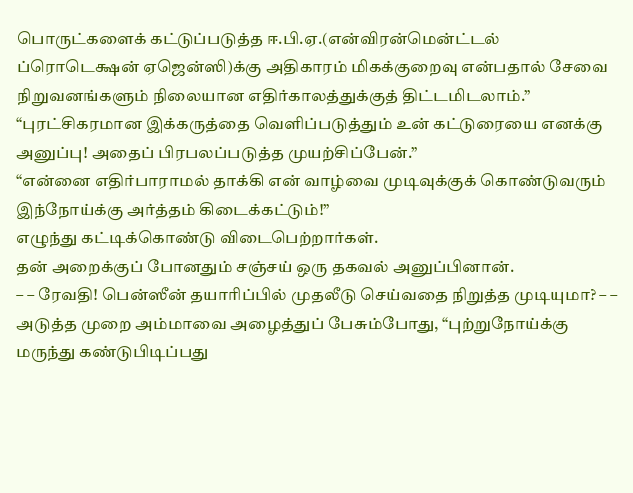பொருட்களைக் கட்டுப்படுத்த ஈ.பி.ஏ.(என்விரன்மென்ட்டல் ப்ரொடெக்ஷன் ஏஜென்ஸி)க்கு அதிகாரம் மிகக்குறைவு என்பதால் சேவை நிறுவனங்களும் நிலையான எதிர்காலத்துக்குத் திட்டமிடலாம்.”
“புரட்சிகரமான இக்கருத்தை வெளிப்படுத்தும் உன் கட்டுரையை எனக்கு அனுப்பு! அதைப் பிரபலப்படுத்த முயற்சிப்பேன்.”
“என்னை எதிர்பாராமல் தாக்கி என் வாழ்வை முடிவுக்குக் கொண்டுவரும் இந்நோய்க்கு அர்த்தம் கிடைக்கட்டும்!”
எழுந்து கட்டிக்கொண்டு விடைபெற்றார்கள்.
தன் அறைக்குப் போனதும் சஞ்சய் ஒரு தகவல் அனுப்பினான்.
– – ரேவதி! பென்ஸீன் தயாரிப்பில் முதலீடு செய்வதை நிறுத்த முடியுமா? – –
அடுத்த முறை அம்மாவை அழைத்துப் பேசும்போது, “புற்றுநோய்க்கு மருந்து கண்டுபிடிப்பது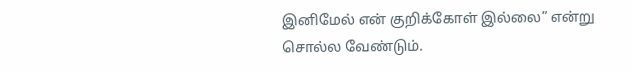இனிமேல் என் குறிக்கோள் இல்லை” என்று சொல்ல வேண்டும்.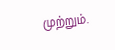முற்றும்.